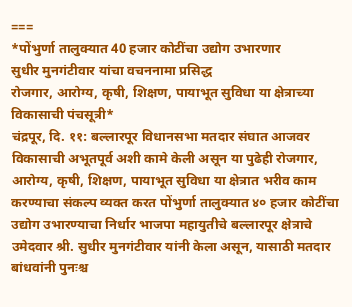===
*पोंभुर्णा तालुक्यात 40 हजार कोटींचा उद्योग उभारणार
सुधीर मुनगंटीवार यांचा वचननामा प्रसिद्ध
रोजगार, आरोग्य, कृषी, शिक्षण, पायाभूत सुविधा या क्षेत्राच्या विकासाची पंचसूत्री*
चंद्रपूर, दि. ११: बल्लारपूर विधानसभा मतदार संघात आजवर विकासाची अभूतपूर्व अशी कामे केली असून या पुढेही रोजगार, आरोग्य, कृषी, शिक्षण, पायाभूत सुविधा या क्षेत्रात भरीव काम करण्याचा संकल्प व्यक्त करत पोंभुर्णा तालुक्यात ४० हजार कोटींचा उद्योग उभारण्याचा निर्धार भाजपा महायुतीचे बल्लारपूर क्षेत्राचे उमेदवार श्री. सुधीर मुनगंटीवार यांनी केला असून, यासाठी मतदार बांधवांनी पुनःश्च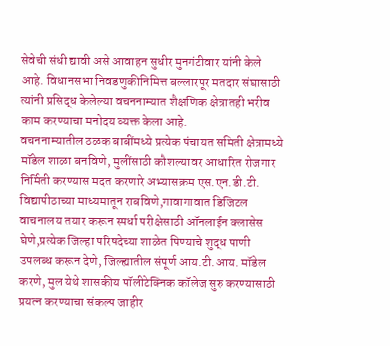सेवेची संधी द्यावी असे आवाहन सुधीर मुनगंटीवार यांनी केले आहे. विधानसभा निवडणुकीनिमित्त बल्लारपूर मतदार संघासाठी त्यांनी प्रसिद्ध केलेल्या वचननाम्यात शैक्षणिक क्षेत्रातही भरीव काम करण्याचा मनोदय व्यक्त केला आहे.
वचननाम्यातील ठळक बाबींमध्ये प्रत्येक पंचायत समिती क्षेत्रामध्ये मॉडेल शाळा बनविणे, मुलींसाठी कौशल्यावर आधारित रोजगार निर्मिती करण्यास मदत करणारे अभ्यासक्रम एस.एन.डी.टी. विद्यापीठाच्या माध्यमातून राबविणे,गावागावात डिजिटल वाचनालय तयार करून स्पर्धा परीक्षेसाठी ऑनलाईन क्लासेस घेणे,प्रत्येक जिल्हा परिषदेच्या शाळेत पिण्याचे शुद्ध पाणी उपलब्ध करून देणे, जिल्ह्यातील संपूर्ण आय.टी.आय. मॉडेल करणे, मुल येथे शासकीय पॉलीटेक्निक कॉलेज सुरु करण्यासाठी प्रयत्न करण्याचा संकल्प जाहीर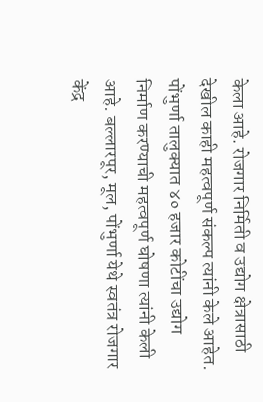केला आहे. रोजगार निर्मिती व उद्योग क्षेत्रासाठी देखील काही महत्वपूर्ण संकल्प त्यांनी केले आहेत.
पोंभुर्णा तालुक्यात ४० हजार कोटींचा उद्योग निर्माण करण्याची महत्वपूर्ण घोषणा त्यांनी केली आहे. बल्लारपूर, मूल, पोंभुर्णा येथे स्वतंत्र रोजगार केंद्र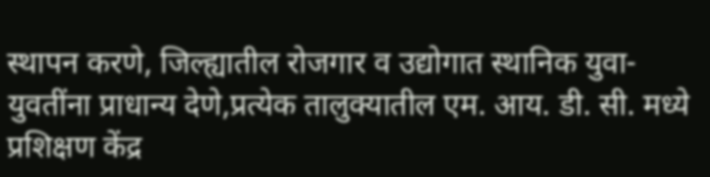स्थापन करणे, जिल्ह्यातील रोजगार व उद्योगात स्थानिक युवा-युवतींना प्राधान्य देणे,प्रत्येक तालुक्यातील एम. आय. डी. सी. मध्ये प्रशिक्षण केंद्र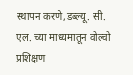स्थापन करणे,डब्ल्यू. सी. एल. च्या माध्यमातून वोल्वो प्रशिक्षण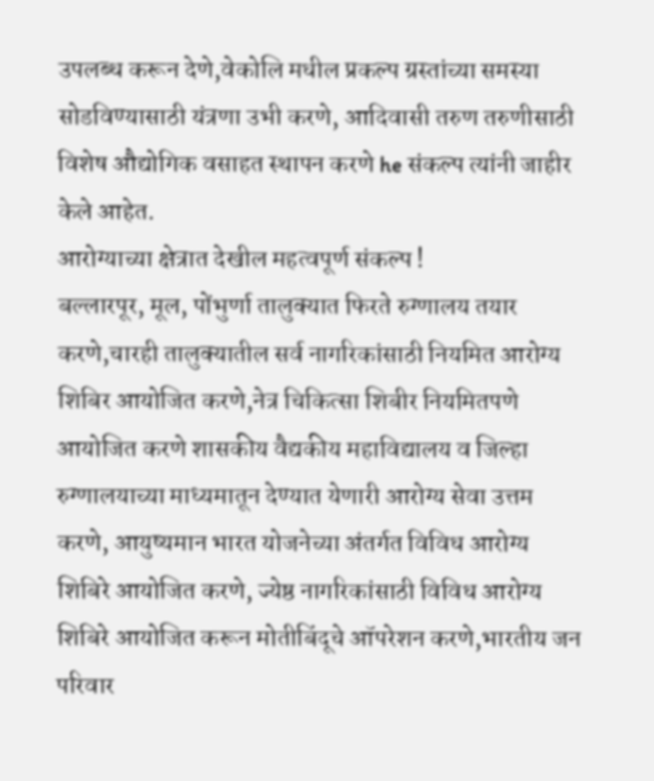उपलब्ध करून देणे,वेकोलि मधील प्रकल्प ग्रस्तांच्या समस्या सोडविण्यासाठी यंत्रणा उभी करणे, आदिवासी तरुण तरुणीसाठी विशेष औद्योगिक वसाहत स्थापन करणे he संकल्प त्यांनी जाहीर केले आहेत.
आरोग्याच्या क्षेत्रात देखील महत्वपूर्ण संकल्प !
बल्लारपूर, मूल, पोंभुर्णा तालुक्यात फिरते रुग्णालय तयार करणे,चारही तालुक्यातील सर्व नागरिकांसाठी नियमित आरोग्य शिबिर आयोजित करणे,नेत्र चिकित्सा शिबीर नियमितपणे आयोजित करणे शासकीय वैद्यकीय महाविद्यालय व जिल्हा रुग्णालयाच्या माध्यमातून देण्यात येणारी आरोग्य सेवा उत्तम करणे, आयुष्यमान भारत योजनेच्या अंतर्गत विविध आरोग्य शिबिरे आयोजित करणे, ज्येष्ठ नागरिकांसाठी विविध आरोग्य शिबिरे आयोजित करून मोतीबिंदूचे ऑपरेशन करणे,भारतीय जन परिवार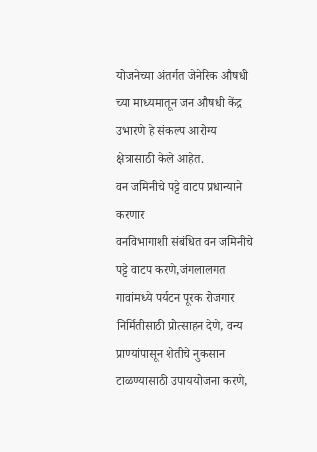योजनेच्या अंतर्गत जेनेरिक औषधी च्या माध्यमातून जन औषधी केंद्र उभारणे हे संकल्प आरोग्य क्षेत्रासाठी केले आहेत.
वन जमिनीचे पट्टे वाटप प्रधान्याने करणार
वनविभागाशी संबंधित वन जमिनीचे पट्टे वाटप करणे,जंगलालगत गावांमध्ये पर्यटन पूरक रोजगार निर्मितीसाठी प्रोत्साहन देणे, वन्य प्राण्यांपासून शेतीचे नुकसान टाळण्यासाठी उपाययोजना करणे,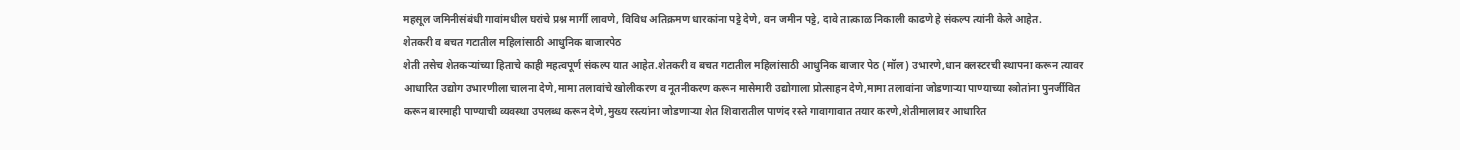महसूल जमिनीसंबंधी गावांमधील घरांचे प्रश्न मार्गी लावणे, विविध अतिक्रमण धारकांना पट्टे देणे, वन जमीन पट्टे, दावे तात्काळ निकाली काढणे हे संकल्प त्यांनी केले आहेत.
शेतकरी व बचत गटातील महिलांसाठी आधुनिक बाजारपेठ
शेती तसेच शेतकऱ्यांच्या हिताचे काही महत्वपूर्ण संकल्प यात आहेत.शेतकरी व बचत गटातील महिलांसाठी आधुनिक बाजार पेठ (मॉल) उभारणे,धान क्लस्टरची स्थापना करून त्यावर आधारित उद्योग उभारणीला चालना देणे,मामा तलावांचे खोलीकरण व नूतनीकरण करून मासेमारी उद्योगाला प्रोत्साहन देणे,मामा तलावांना जोडणाऱ्या पाण्याच्या स्त्रोतांना पुनर्जीवित करून बारमाही पाण्याची व्यवस्था उपलब्ध करून देणे,मुख्य रस्त्यांना जोडणाऱ्या शेत शिवारातील पाणंद रस्ते गावागावात तयार करणे,शेतीमालावर आधारित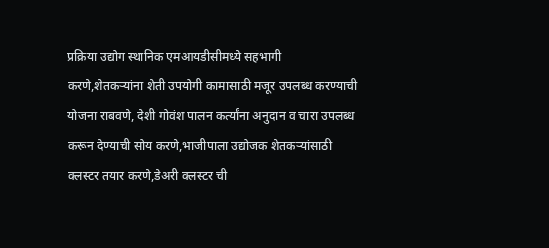प्रक्रिया उद्योग स्थानिक एमआयडीसीमध्ये सहभागी करणे,शेतकऱ्यांना शेती उपयोगी कामासाठी मजूर उपलब्ध करण्याची योजना राबवणे, देशी गोवंश पालन कर्त्यांना अनुदान व चारा उपलब्ध करून देण्याची सोय करणे,भाजीपाला उद्योजक शेतकऱ्यांसाठी क्लस्टर तयार करणे,डेअरी क्लस्टर ची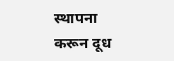स्थापना करून दूध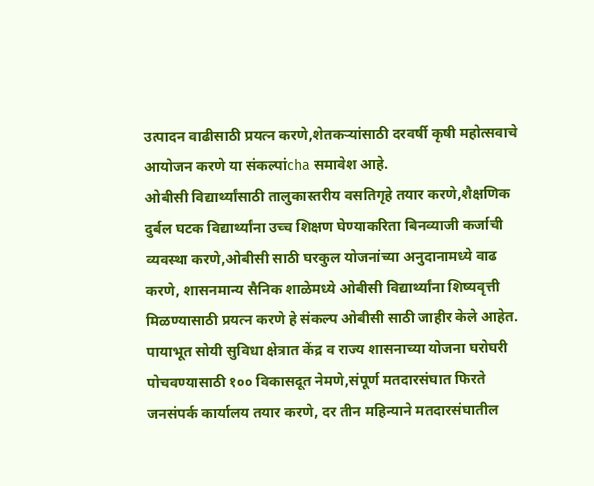उत्पादन वाढीसाठी प्रयत्न करणे,शेतकऱ्यांसाठी दरवर्षी कृषी महोत्सवाचे आयोजन करणे या संकल्पांcha समावेश आहे.
ओबीसी विद्यार्थ्यांसाठी तालुकास्तरीय वसतिगृहे तयार करणे,शैक्षणिक दुर्बल घटक विद्यार्थ्यांना उच्च शिक्षण घेण्याकरिता बिनव्याजी कर्जाची व्यवस्था करणे,ओबीसी साठी घरकुल योजनांच्या अनुदानामध्ये वाढ करणे, शासनमान्य सैनिक शाळेमध्ये ओबीसी विद्यार्थ्यांना शिष्यवृत्ती मिळण्यासाठी प्रयत्न करणे हे संकल्प ओबीसी साठी जाहीर केले आहेत.
पायाभूत सोयी सुविधा क्षेत्रात केंद्र व राज्य शासनाच्या योजना घरोघरी पोचवण्यासाठी १०० विकासदूत नेमणे,संपूर्ण मतदारसंघात फिरते जनसंपर्क कार्यालय तयार करणे, दर तीन महिन्याने मतदारसंघातील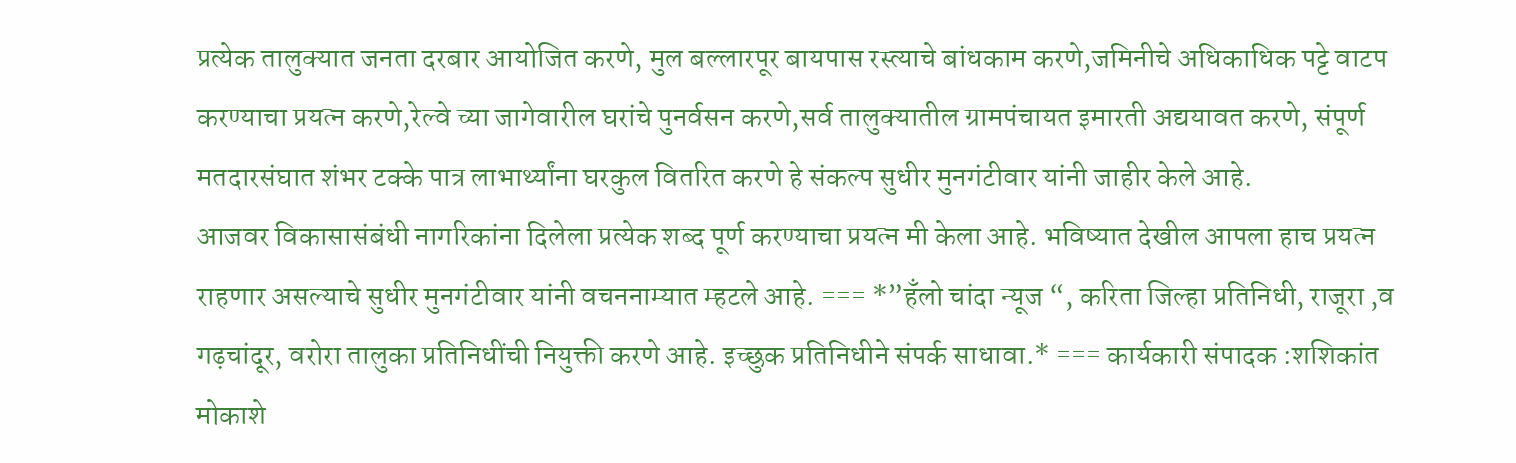प्रत्येक तालुक्यात जनता दरबार आयोजित करणे, मुल बल्लारपूर बायपास रस्त्याचे बांधकाम करणे,जमिनीचे अधिकाधिक पट्टे वाटप करण्याचा प्रयत्न करणे,रेल्वे च्या जागेवारील घरांचे पुनर्वसन करणे,सर्व तालुक्यातील ग्रामपंचायत इमारती अद्ययावत करणे, संपूर्ण मतदारसंघात शंभर टक्के पात्र लाभार्थ्यांना घरकुल वितरित करणे हे संकल्प सुधीर मुनगंटीवार यांनी जाहीर केले आहे.
आजवर विकासासंबंधी नागरिकांना दिलेला प्रत्येक शब्द पूर्ण करण्याचा प्रयत्न मी केला आहे. भविष्यात देखील आपला हाच प्रयत्न राहणार असल्याचे सुधीर मुनगंटीवार यांनी वचननाम्यात म्हटले आहे. === *”हँलो चांदा न्यूज “, करिता जिल्हा प्रतिनिधी, राजूरा ,व गढ़चांदूर, वरोरा तालुका प्रतिनिधींची नियुक्ती करणे आहे. इच्छुक प्रतिनिधीने संपर्क साधावा.* === कार्यकारी संपादक :शशिकांत मोकाशे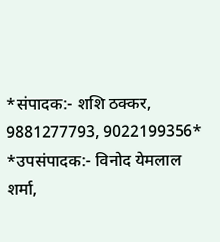*संपादक:- शशि ठक्कर, 9881277793, 9022199356*
*उपसंपादक:- विनोद येमलाल शर्मा,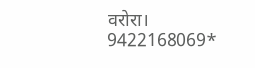वरोरा। 9422168069*